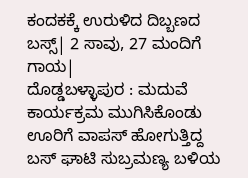ಕಂದಕಕ್ಕೆ ಉರುಳಿದ ದಿಬ್ಬಣದ ಬಸ್ಸ್| 2 ಸಾವು, 27 ಮಂದಿಗೆ ಗಾಯ|
ದೊಡ್ಡಬಳ್ಳಾಪುರ : ಮದುವೆ ಕಾರ್ಯಕ್ರಮ ಮುಗಿಸಿಕೊಂಡು ಊರಿಗೆ ವಾಪಸ್ ಹೋಗುತ್ತಿದ್ದ ಬಸ್ ಘಾಟಿ ಸುಬ್ರಮಣ್ಯ ಬಳಿಯ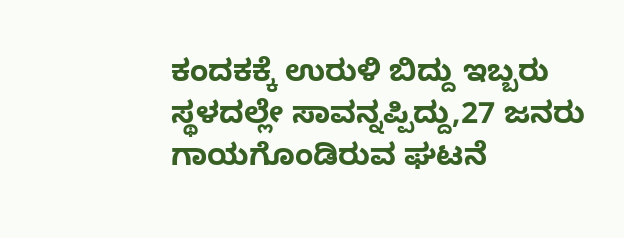ಕಂದಕಕ್ಕೆ ಉರುಳಿ ಬಿದ್ದು ಇಬ್ಬರು ಸ್ಥಳದಲ್ಲೇ ಸಾವನ್ನಪ್ಪಿದ್ದು,27 ಜನರು ಗಾಯಗೊಂಡಿರುವ ಘಟನೆ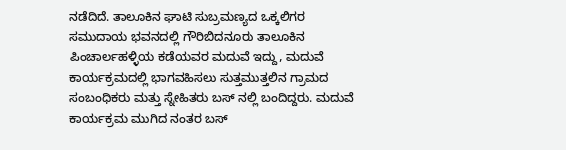ನಡೆದಿದೆ. ತಾಲೂಕಿನ ಘಾಟಿ ಸುಬ್ರಮಣ್ಯದ ಒಕ್ಕಲಿಗರ ಸಮುದಾಯ ಭವನದಲ್ಲಿ ಗೌರಿಬಿದನೂರು ತಾಲೂಕಿನ ಪಿಂಚಾರ್ಲಹಳ್ಳಿಯ ಕಡೆಯವರ ಮದುವೆ ಇದ್ದು, ಮದುವೆ ಕಾರ್ಯಕ್ರಮದಲ್ಲಿ ಭಾಗವಹಿಸಲು ಸುತ್ತಮುತ್ತಲಿನ ಗ್ರಾಮದ ಸಂಬಂಧಿಕರು ಮತ್ತು ಸ್ನೇಹಿತರು ಬಸ್ ನಲ್ಲಿ ಬಂದಿದ್ದರು. ಮದುವೆ ಕಾರ್ಯಕ್ರಮ ಮುಗಿದ ನಂತರ ಬಸ್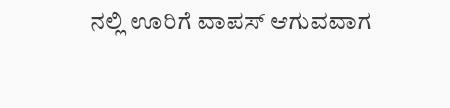ನಲ್ಲಿ ಊರಿಗೆ ವಾಪಸ್ ಆಗುವವಾಗ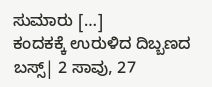ಸುಮಾರು […]
ಕಂದಕಕ್ಕೆ ಉರುಳಿದ ದಿಬ್ಬಣದ ಬಸ್ಸ್| 2 ಸಾವು, 27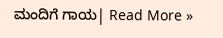ಮಂದಿಗೆ ಗಾಯ| Read More »